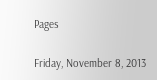Pages

Friday, November 8, 2013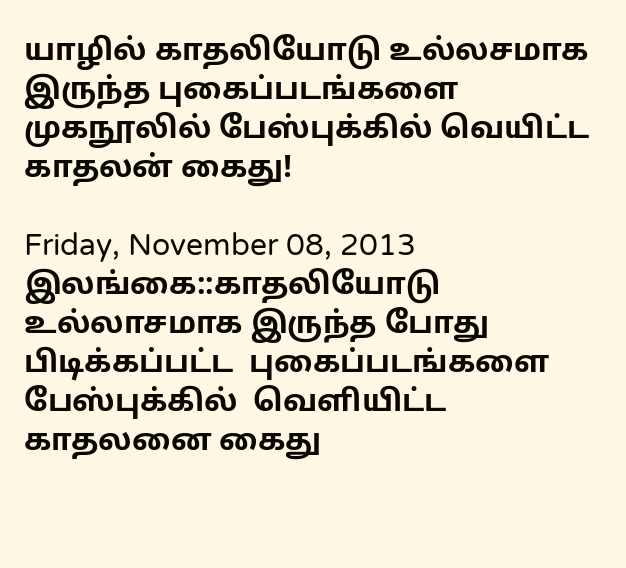யாழில் காதலியோடு உல்லசமாக இருந்த புகைப்படங்களை முகநூலில் பேஸ்புக்கில் வெயிட்ட காதலன் கைது!

Friday, November 08, 2013
இலங்கை::காதலியோடு உல்லாசமாக இருந்த போது பிடிக்கப்பட்ட  புகைப்படங்களை பேஸ்புக்கில்  வெளியிட்ட காதலனை கைது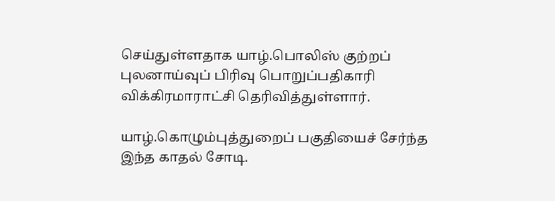செய்துள்ளதாக யாழ்.பொலிஸ் குற்றப் புலனாய்வுப் பிரிவு பொறுப்பதிகாரி விக்கிரமாராட்சி தெரிவித்துள்ளார்.

யாழ்.கொழும்புத்துறைப் பகுதியைச் சேர்ந்த இந்த காதல் சோடி.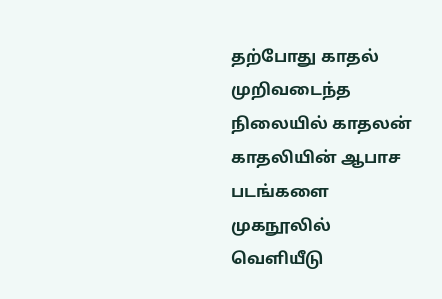தற்போது காதல் முறிவடைந்த நிலையில் காதலன் காதலியின் ஆபாச படங்களை முகநூலில் வெளியீடு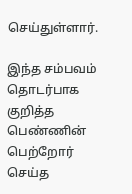செய்துள்ளார்.

இந்த சம்பவம் தொடர்பாக குறித்த பெண்ணின் பெற்றோர் செய்த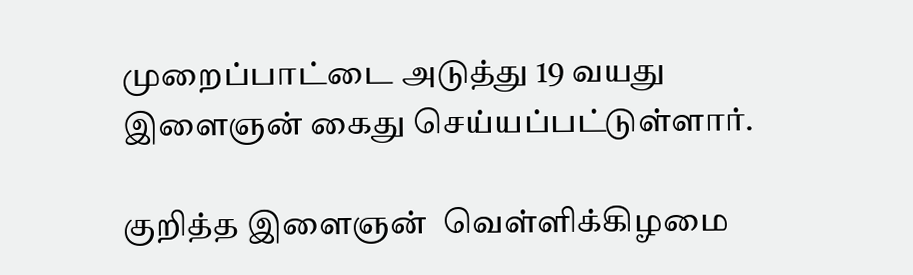முறைப்பாட்டை அடுத்து 19 வயது இளைஞன் கைது செய்யப்பட்டுள்ளார்.

குறித்த இளைஞன்  வெள்ளிக்கிழமை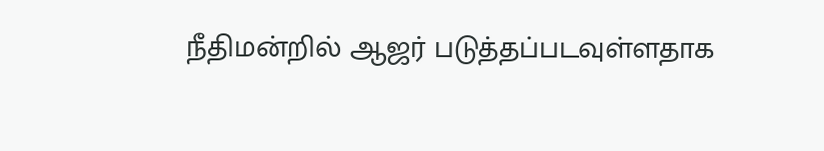நீதிமன்றில் ஆஜர் படுத்தப்படவுள்ளதாக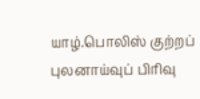யாழ்.பொலிஸ் குற்றப் புலனாய்வுப் பிரிவு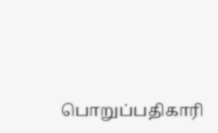பொறுப்பதிகாரி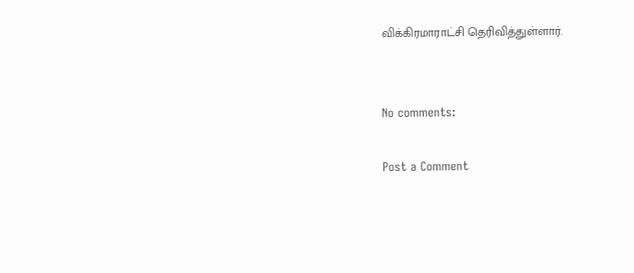விக்கிரமாராட்சி தெரிவித்துள்ளார்.


No comments:

Post a Comment